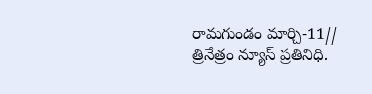రామగుండం మార్చి-11// త్రినేత్రం న్యూస్ ప్రతినిధి.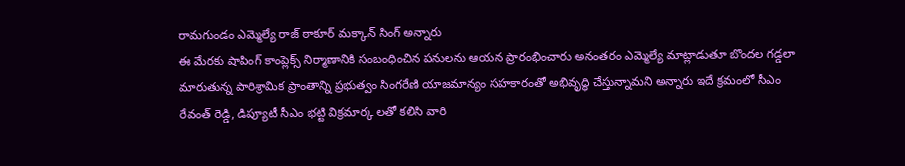రామగుండం ఎమ్మెల్యే రాజ్ ఠాకూర్ మక్కాన్ సింగ్ అన్నారు
ఈ మేరకు షాపింగ్ కాంప్లెక్స్ నిర్మాణానికి సంబంధించిన పనులను ఆయన ప్రారంభించారు అనంతరం ఎమ్మెల్యే మాట్లాడుతూ బొందల గడ్డలా మారుతున్న పారిశ్రామిక ప్రాంతాన్ని ప్రభుత్వం సింగరేణి యాజమాన్యం సహకారంతో అభివృద్ధి చేస్తున్నామని అన్నారు ఇదే క్రమంలో సీఎం రేవంత్ రెడ్డి, డిప్యూటీ సీఎం భట్టి విక్రమార్క లతో కలిసి వారి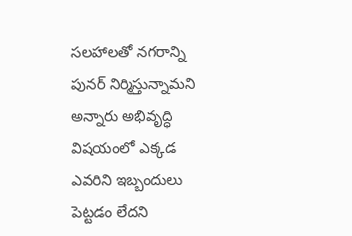సలహాలతో నగరాన్ని పునర్ నిర్మిస్తున్నామని అన్నారు అభివృద్ధి విషయంలో ఎక్కడ ఎవరిని ఇబ్బందులు పెట్టడం లేదని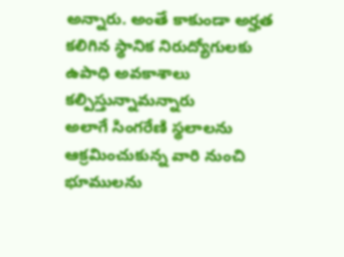అన్నారు. అంతే కాకుండా అర్హత కలిగిన స్థానిక నిరుద్యోగులకు ఉపాధి అవకాశాలు కల్పిస్తున్నామన్నారు
అలాగే సింగరేణి స్థలాలను ఆక్రమించుకున్న వారి నుంచి భూములను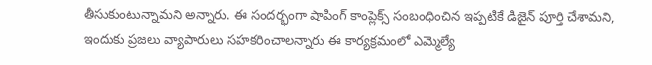తీసుకుంటున్నామని అన్నారు. ఈ సందర్భంగా షాపింగ్ కాంప్లెక్స్ సంబంధించిన ఇప్పటికే డిజైన్ పూర్తి చేశామని, ఇందుకు ప్రజలు వ్యాపారులు సహకరించాలన్నారు ఈ కార్యక్రమంలో ఎమ్మెల్యే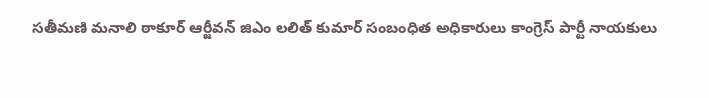సతీమణి మనాలి ఠాకూర్ ఆర్జీవన్ జిఎం లలిత్ కుమార్ సంబంధిత అధికారులు కాంగ్రెస్ పార్టీ నాయకులు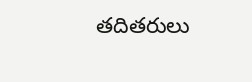తదితరులు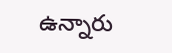ఉన్నారు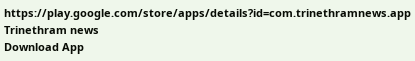https://play.google.com/store/apps/details?id=com.trinethramnews.app
Trinethram news
Download App